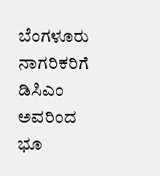ಬೆಂಗಳೂರು ನಾಗರಿಕರಿಗೆ ಡಿಸಿಎಂ ಅವರಿಂದ ಭೂ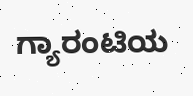ಗ್ಯಾರಂಟಿಯ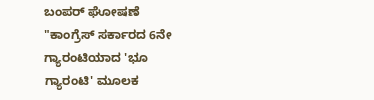ಬಂಪರ್ ಘೋಷಣೆ
"ಕಾಂಗ್ರೆಸ್ ಸರ್ಕಾರದ 6ನೇ ಗ್ಯಾರಂಟಿಯಾದ 'ಭೂ ಗ್ಯಾರಂಟಿ' ಮೂಲಕ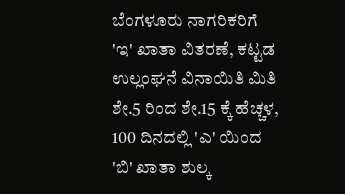ಬೆಂಗಳೂರು ನಾಗರಿಕರಿಗೆ 'ಇ' ಖಾತಾ ವಿತರಣೆ, ಕಟ್ಟಡ ಉಲ್ಲಂಘನೆ ವಿನಾಯಿತಿ ಮಿತಿ ಶೇ.5 ರಿಂದ ಶೇ.15 ಕ್ಕೆ ಹೆಚ್ಚಳ, 100 ದಿನದಲ್ಲಿ 'ಎ' ಯಿಂದ 'ಬಿ' ಖಾತಾ ಶುಲ್ಕ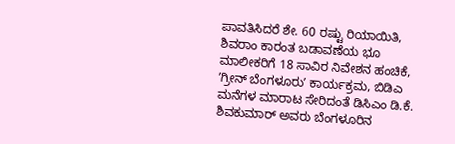ಪಾವತಿಸಿದರೆ ಶೇ. 60 ರಷ್ಟು ರಿಯಾಯಿತಿ, ಶಿವರಾಂ ಕಾರಂತ ಬಡಾವಣೆಯ ಭೂ ಮಾಲೀಕರಿಗೆ 18 ಸಾವಿರ ನಿವೇಶನ ಹಂಚಿಕೆ, ʼಗ್ರೀನ್ ಬೆಂಗಳೂರುʼ ಕಾರ್ಯಕ್ರಮ, ಬಿಡಿಎ ಮನೆಗಳ ಮಾರಾಟ ಸೇರಿದಂತೆ ಡಿಸಿಎಂ ಡಿ.ಕೆ. ಶಿವಕುಮಾರ್ ಅವರು ಬೆಂಗಳೂರಿನ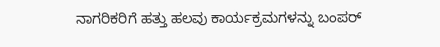ನಾಗರಿಕರಿಗೆ ಹತ್ತು ಹಲವು ಕಾರ್ಯಕ್ರಮಗಳನ್ನು ಬಂಪರ್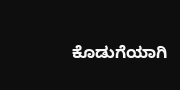ಕೊಡುಗೆಯಾಗಿ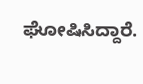ಘೋಷಿಸಿದ್ದಾರೆ.